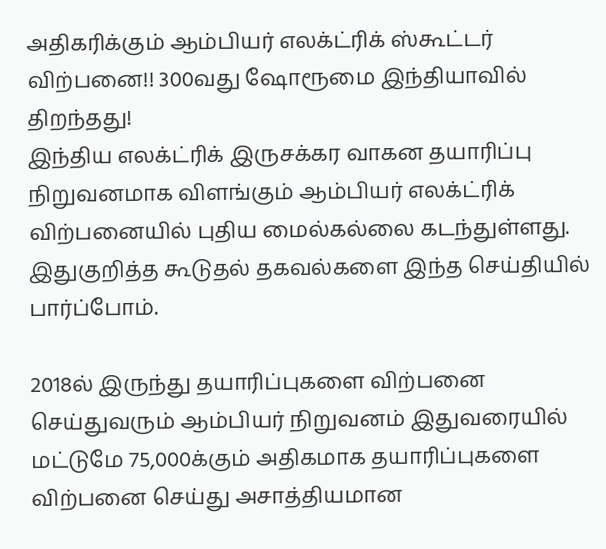அதிகரிக்கும் ஆம்பியர் எலக்ட்ரிக் ஸ்கூட்டர் விற்பனை!! 300வது ஷோரூமை இந்தியாவில் திறந்தது!
இந்திய எலக்ட்ரிக் இருசக்கர வாகன தயாரிப்பு நிறுவனமாக விளங்கும் ஆம்பியர் எலக்ட்ரிக் விற்பனையில் புதிய மைல்கல்லை கடந்துள்ளது. இதுகுறித்த கூடுதல் தகவல்களை இந்த செய்தியில் பார்ப்போம்.

2018ல் இருந்து தயாரிப்புகளை விற்பனை செய்துவரும் ஆம்பியர் நிறுவனம் இதுவரையில் மட்டுமே 75,000க்கும் அதிகமாக தயாரிப்புகளை விற்பனை செய்து அசாத்தியமான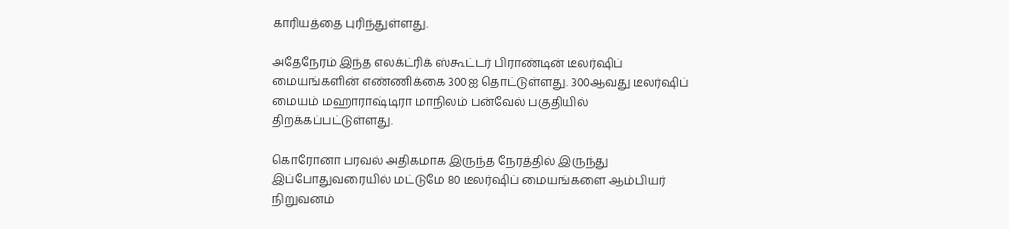காரியத்தை புரிந்துள்ளது.

அதேநேரம் இந்த எலக்ட்ரிக் ஸ்கூட்டர் பிராண்டின் டீலர்ஷிப் மையங்களின் எண்ணிக்கை 300ஐ தொட்டுள்ளது. 300ஆவது டீலர்ஷிப் மையம் மஹாராஷ்டிரா மாநிலம் பன்வேல் பகுதியில் திறக்கப்பட்டுள்ளது.

கொரோனா பரவல் அதிகமாக இருந்த நேரத்தில் இருந்து இப்போதுவரையில் மட்டுமே 80 டீலர்ஷிப் மையங்களை ஆம்பியர் நிறுவனம்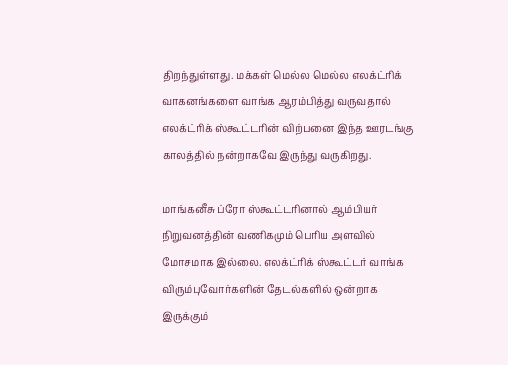திறந்துள்ளது. மக்கள் மெல்ல மெல்ல எலக்ட்ரிக் வாகனங்களை வாங்க ஆரம்பித்து வருவதால் எலக்ட்ரிக் ஸ்கூட்டரின் விற்பனை இந்த ஊரடங்கு காலத்தில் நன்றாகவே இருந்து வருகிறது.

மாங்கனீசு ப்ரோ ஸ்கூட்டரினால் ஆம்பியர் நிறுவனத்தின் வணிகமும் பெரிய அளவில் மோசமாக இல்லை. எலக்ட்ரிக் ஸ்கூட்டர் வாங்க விரும்புவோர்களின் தேடல்களில் ஒன்றாக இருக்கும்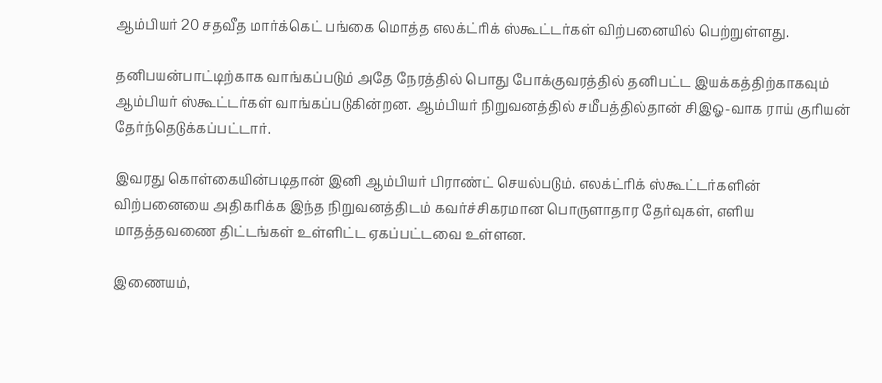ஆம்பியர் 20 சதவீத மார்க்கெட் பங்கை மொத்த எலக்ட்ரிக் ஸ்கூட்டர்கள் விற்பனையில் பெற்றுள்ளது.

தனிபயன்பாட்டிற்காக வாங்கப்படும் அதே நேரத்தில் பொது போக்குவரத்தில் தனிபட்ட இயக்கத்திற்காகவும் ஆம்பியர் ஸ்கூட்டர்கள் வாங்கப்படுகின்றன. ஆம்பியர் நிறுவனத்தில் சமீபத்தில்தான் சிஇஓ-வாக ராய் குரியன் தேர்ந்தெடுக்கப்பட்டார்.

இவரது கொள்கையின்படிதான் இனி ஆம்பியர் பிராண்ட் செயல்படும். எலக்ட்ரிக் ஸ்கூட்டர்களின் விற்பனையை அதிகரிக்க இந்த நிறுவனத்திடம் கவர்ச்சிகரமான பொருளாதார தேர்வுகள், எளிய மாதத்தவணை திட்டங்கள் உள்ளிட்ட ஏகப்பட்டவை உள்ளன.

இணையம்,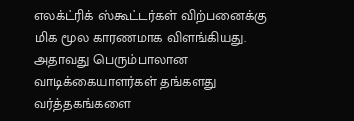எலக்ட்ரிக் ஸ்கூட்டர்கள் விற்பனைக்கு மிக மூல காரணமாக விளங்கியது. அதாவது பெரும்பாலான வாடிக்கையாளர்கள் தங்களது வர்த்தகங்களை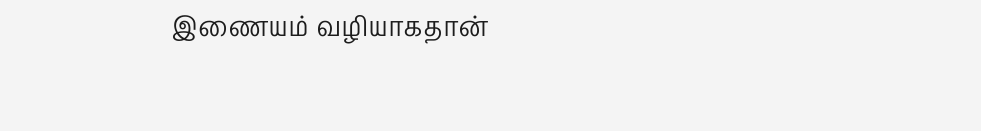இணையம் வழியாகதான்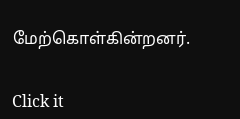மேற்கொள்கின்றனர்.


Click it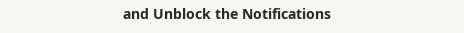and Unblock the Notifications